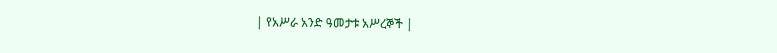| የአሥራ አንድ ዓመታቱ አሥረኞች |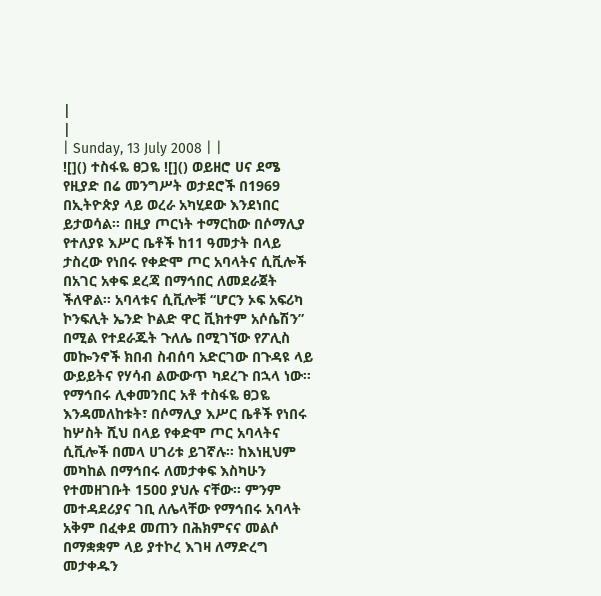|
|
| Sunday, 13 July 2008 | |
![]() ተስፋዬ ፀጋዬ ![]() ወይዘሮ ሀና ደሜ የዚያድ በሬ መንግሥት ወታደሮች በ1969 በኢትዮጵያ ላይ ወረራ አካሂደው እንደነበር ይታወሳል፡፡ በዚያ ጦርነት ተማርከው በሶማሊያ የተለያዩ እሥር ቤቶች ከ11 ዓመታት በላይ ታስረው የነበሩ የቀድሞ ጦር አባላትና ሲቪሎች በአገር አቀፍ ደረጃ በማኅበር ለመደራጀት ችለዋል፡፡ አባላቱና ሲቪሎቹ “ሆርን ኦፍ አፍሪካ ኮንፍሊት ኤንድ ኮልድ ዋር ቪክተም አሶሴሽን” በሚል የተደራጁት ጉለሌ በሚገኘው የፖሊስ መኰንኖች ክበብ ስብሰባ አድርገው በጉዳዩ ላይ ውይይትና የሃሳብ ልውውጥ ካደረጉ በኋላ ነው፡፡ የማኅበሩ ሊቀመንበር አቶ ተስፋዬ ፀጋዬ እንዳመለከቱት፣ በሶማሊያ እሥር ቤቶች የነበሩ ከሦስት ሺህ በላይ የቀድሞ ጦር አባላትና ሲቪሎች በመላ ሀገሪቱ ይገኛሉ፡፡ ከእነዚህም መካከል በማኅበሩ ለመታቀፍ እስካሁን የተመዘገቡት 15ዐዐ ያህሉ ናቸው፡፡ ምንም መተዳደሪያና ገቢ ለሌላቸው የማኅበሩ አባላት አቅም በፈቀደ መጠን በሕክምናና መልሶ በማቋቋም ላይ ያተኮረ እገዛ ለማድረግ መታቀዱን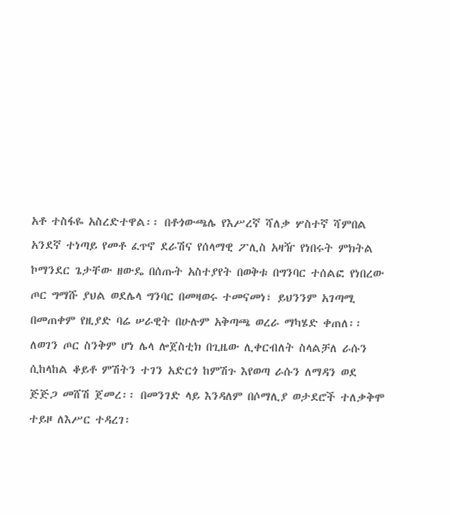አቶ ተስፋዬ አስረድተዋል፡፡ በቶጎውጫሌ የእሥረኛ ሻለቃ ሦስተኛ ሻምበል አንደኛ ተነጣይ የመቶ ፈጥኖ ደራሽና የሰላማዊ ፖሊስ አዛዥ የነበሩት ምክትል ኮማንደር ጌታቸው ዘውዴ በሰጡት አስተያየት በወቅቱ በግንባር ተሰልፎ የነበረው ጦር ግማሹ ያህል ወደሌላ ግንባር በመዛወሩ ተመናመነ፣ ይህንንም አገጣሚ በመጠቀም የዚያድ ባሬ ሠራዊት በሁሉም አቅጣጫ ወረራ ማካሄድ ቀጠለ፡፡ ለወገን ጦር ስንቅም ሆነ ሌላ ሎጀስቲክ በጊዜው ሊቀርብለት ስላልቻለ ራሱን ሲከላከል ቆይቶ ምሽትን ተገን አድርጎ ከምሽጉ እየወጣ ራሱን ለማዳን ወደ ጅጅጋ መሸሽ ጀመረ፡፡ በመንገድ ላይ እንዳለም በሶማሊያ ወታደሮች ተለቃቅሞ ተይዞ ለእሥር ተዳረገ፡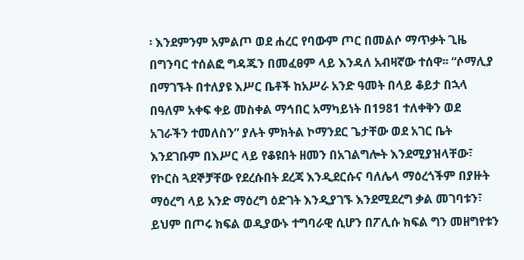፡ እንደምንም አምልጦ ወደ ሐረር የባውም ጦር በመልሶ ማጥቃት ጊዜ በግንባር ተሰልፎ ግዳጁን በመፈፀም ላይ እንዳለ አብዛኛው ተሰዋ፡፡ “ሶማሊያ በማገኙት በተለያዩ እሥር ቤቶች ከአሥራ አንድ ዓመት በላይ ቆይታ በኋላ በዓለም አቀፍ ቀይ መስቀል ማኅበር አማካይነት በ1981 ተለቀቅን ወደ አገራችን ተመለስን” ያሉት ምክትል ኮማንደር ጌታቸው ወደ አገር ቤት እንደገቡም በእሥር ላይ የቆዩበት ዘመን በአገልግሎት እንደሚያዝላቸው፣ የኮርስ ጓደኞቻቸው የደረሱበት ደረጃ እንዲደርሱና ባለሌላ ማዕረጎችም በያዙት ማዕረግ ላይ አንድ ማዕረግ ዕድገት እንዲያገኙ እንደሚደረግ ቃል መገባቱን፣ ይህም በጦሩ ክፍል ወዲያውኑ ተግባራዊ ሲሆን በፖሊሱ ክፍል ግን መዘግየቱን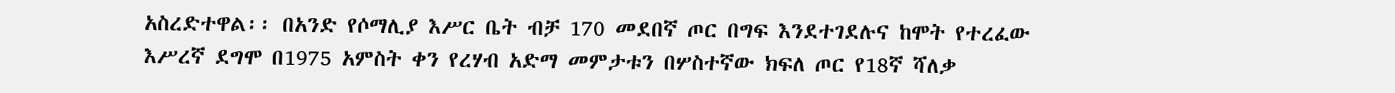አስረድተዋል፡፡ በአንድ የሶማሊያ እሥር ቤት ብቻ 170 መደበኛ ጦር በግፍ እንደተገደሉና ከሞት የተረፈው እሥረኛ ደግሞ በ1975 አምስት ቀን የረሃብ አድማ መምታቱን በሦስተኛው ክፍለ ጦር የ18ኛ ሻለቃ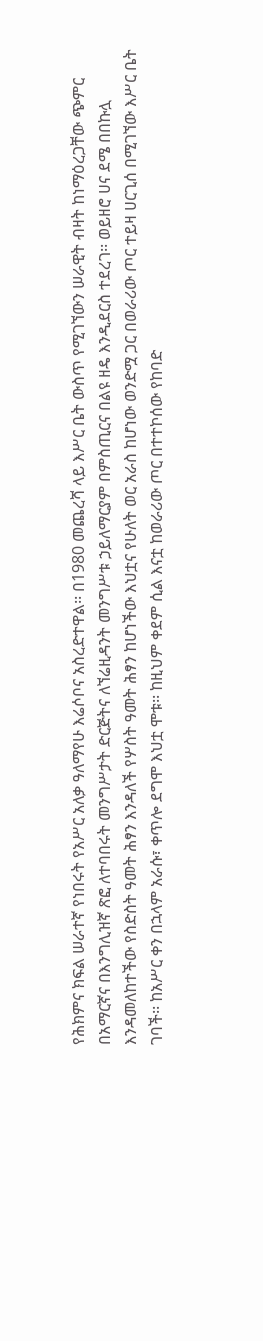የሕክምና ክፍል ሠራተኛ የነበሩት የአሥር አለቃ ዓለማየሁ እሬሶቦና አስረድተዋል፡፡ በ1980 መጨረሻ ላይ እሥር ቤት ውስጥ የሚገኘውን ሠራዊት ብዛት ከነማዕረጋቸው ጭምር በአማርኛና በእንግሊዝኛ ጽፎ ለተባበሩት መንግሥታት ድርጅትና ለኘሬዚዳንት መንግሥቱ ኃይለማርያም በምስጢርና በልዩ ዘዴ እንዲደርስ ተደረገ፡፡ ወይዘሮ ሀና ደሜ በበኩሏ እንዳመለከተችው የስድስት ዓመት ሕፃን እንዳለች የሦስት ዓመት ሕፃን ከሆነችው እህቷና የሁለት ወር አራስ ከሆነው ወንድሟ ጋር በወራሪው ጦር ተይዛ ሀርጊሰ በሚገኘው እሥር ቤት ገባች፡፡ ከአሥር ቀን በኋላም አራሱ፣ ቀጥሎ ደግሞ እህቷ ሞቱ፡፡ ከዚህም ቀደም ሲል እናቷ ከወራሪው ጦር በተተኮሰው የከባድ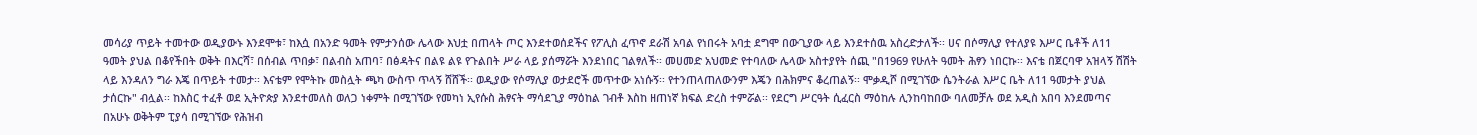መሳሪያ ጥይት ተመተው ወዲያውኑ እንደሞቱ፣ ከእሷ በአንድ ዓመት የምታንሰው ሌላው እህቷ በጠላት ጦር እንደተወሰደችና የፖሊስ ፈጥኖ ደራሽ አባል የነበሩት አባቷ ደግሞ በውጊያው ላይ እንደተሰዉ አስረድታለች፡፡ ሀና በሶማሊያ የተለያዩ እሥር ቤቶች ለ11 ዓመት ያህል በቆየችበት ወቅት በእርሻ፣ በሰብል ጥበቃ፣ በልብስ አጠባ፣ በፅዳትና በልዩ ልዩ የጉልበት ሥራ ላይ ያሰማሯት እንደነበር ገልፃለች፡፡ መሀመድ አህመድ የተባለው ሌላው አስተያየት ሰጪ "በ1969 የሁለት ዓመት ሕፃን ነበርኩ፡፡ እናቴ በጀርባዋ አዝላኝ ሽሽት ላይ እንዳለን ግራ እጄ በጥይት ተመታ፡፡ እናቴም የሞትኩ መስሏት ጫካ ውስጥ ጥላኝ ሸሸች፡፡ ወዲያው የሶማሊያ ወታደሮች መጥተው አነሱኝ፡፡ የተንጠላጠለውንም እጄን በሕክምና ቆረጠልኝ፡፡ ሞቃዲሾ በሚገኘው ሴንትራል እሥር ቤት ለ11 ዓመታት ያህል ታሰርኩ" ብሏል፡፡ ከእስር ተፈቶ ወደ ኢትዮጵያ እንደተመለስ ወለጋ ነቀምት በሚገኘው የመካነ ኢየሱስ ሕፃናት ማሳደጊያ ማዕከል ገብቶ እስከ ዘጠነኛ ክፍል ድረስ ተምሯል፡፡ የደርግ ሥርዓት ሲፈርስ ማዕከሉ ሊንከባከበው ባለመቻሉ ወደ አዲስ አበባ እንደመጣና በአሁኑ ወቅትም ፒያሳ በሚገኘው የሕዝብ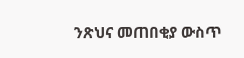ንጽህና መጠበቂያ ውስጥ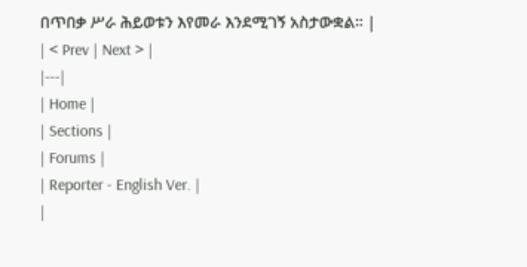በጥበቃ ሥራ ሕይወቱን እየመራ እንደሚገኝ አስታውቋል፡፡ |
| < Prev | Next > |
|---|
| Home |
| Sections |
| Forums |
| Reporter - English Ver. |
|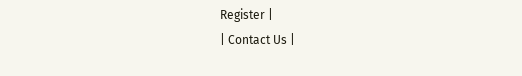Register |
| Contact Us |